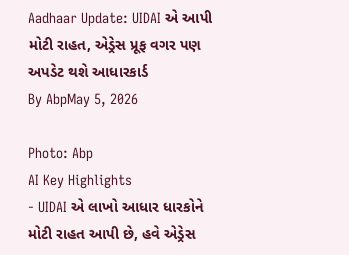Aadhaar Update: UIDAI એ આપી મોટી રાહત, એડ્રેસ પ્રૂફ વગર પણ અપડેટ થશે આધારકાર્ડ
By AbpMay 5, 2026

Photo: Abp
AI Key Highlights
- UIDAI એ લાખો આધાર ધારકોને મોટી રાહત આપી છે, હવે એડ્રેસ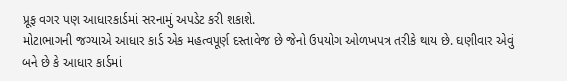પ્રૂફ વગર પણ આધારકાર્ડમાં સરનામું અપડેટ કરી શકાશે.
મોટાભાગની જગ્યાએ આધાર કાર્ડ એક મહત્વપૂર્ણ દસ્તાવેજ છે જેનો ઉપયોગ ઓળખપત્ર તરીકે થાય છે. ઘણીવાર એવું બને છે કે આધાર કાર્ડમાં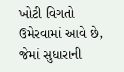ખોટી વિગતો ઉમેરવામાં આવે છે, જેમાં સુધારાની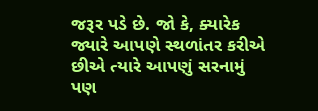જરૂર પડે છે. જો કે, ક્યારેક જ્યારે આપણે સ્થળાંતર કરીએ છીએ ત્યારે આપણું સરનામું પણ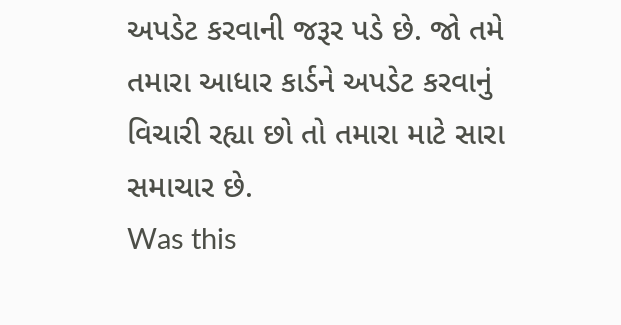અપડેટ કરવાની જરૂર પડે છે. જો તમે તમારા આધાર કાર્ડને અપડેટ કરવાનું વિચારી રહ્યા છો તો તમારા માટે સારા સમાચાર છે.
Was this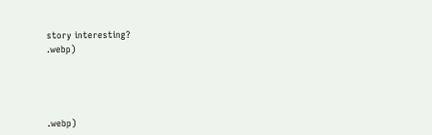story interesting?
.webp)




.webp)